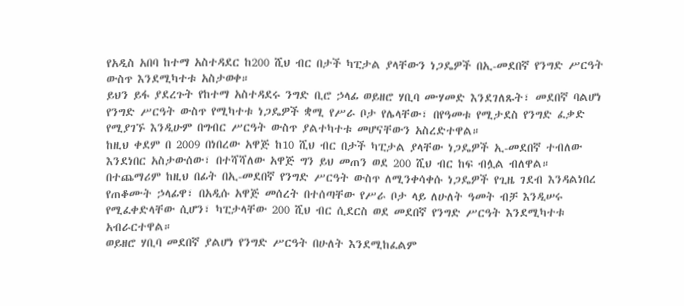የአዲስ አበባ ከተማ አስተዳደር ከ200 ሺህ ብር በታች ካፒታል ያላቸውን ነጋዴዎች በኢ-መደበኛ የንግድ ሥርዓት ውስጥ እንደሚካተቱ አስታወቀ።
ይህን ይፋ ያደረጉት የከተማ አስተዳደሩ ንግድ ቢሮ ኃላፊ ወይዘሮ ሃቢባ ሙሃመድ እንደገለጹት፣ መደበኛ ባልሆነ የንግድ ሥርዓት ውስጥ የሚካተቱ ነጋዴዎች ቋሚ የሥራ ቦታ የሌላቸው፣ በየዓመቱ የሚታደስ የንግድ ፈቃድ የሚያገኙ እንዲሁም በግብር ሥርዓት ውስጥ ያልተካተቱ መሆናቸውን አስረድተዋል።
ከዚህ ቀደም በ 2009 በነበረው አዋጅ ከ10 ሺህ ብር በታች ካፒታል ያላቸው ነጋዴዎች ኢ-መደበኛ ተብለው እንደነበር አስታውሰው፣ በተሻሻለው አዋጅ ግን ይህ መጠን ወደ 200 ሺህ ብር ከፍ ብሏል ብለዋል።
በተጨማሪም ከዚህ በፊት በኢ-መደበኛ የንግድ ሥርዓት ውስጥ ለሚንቀሳቀሱ ነጋዴዎች የጊዜ ገደብ እንዳልነበረ የጠቆሙት ኃላፊዋ፣ በአዲሱ አዋጅ መሰረት በተሰጣቸው የሥራ ቦታ ላይ ለሁለት ዓመት ብቻ እንዲሠሩ የሚፈቀድላቸው ሲሆን፣ ካፒታላቸው 200 ሺህ ብር ሲደርስ ወደ መደበኛ የንግድ ሥርዓት እንደሚካተቱ አብራርተዋል።
ወይዘሮ ሃቢባ መደበኛ ያልሆነ የንግድ ሥርዓት በሁለት እንደሚከፈልም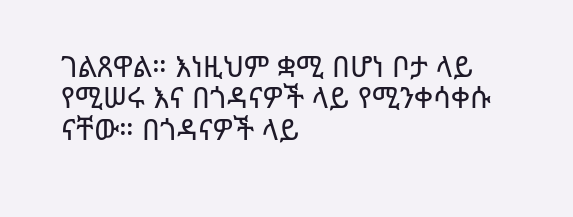ገልጸዋል። እነዚህም ቋሚ በሆነ ቦታ ላይ የሚሠሩ እና በጎዳናዎች ላይ የሚንቀሳቀሱ ናቸው። በጎዳናዎች ላይ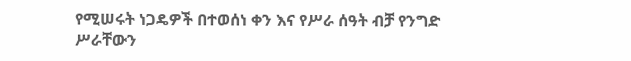የሚሠሩት ነጋዴዎች በተወሰነ ቀን እና የሥራ ሰዓት ብቻ የንግድ ሥራቸውን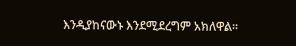እንዲያከናውኑ እንደሚደረግም አክለዋል።